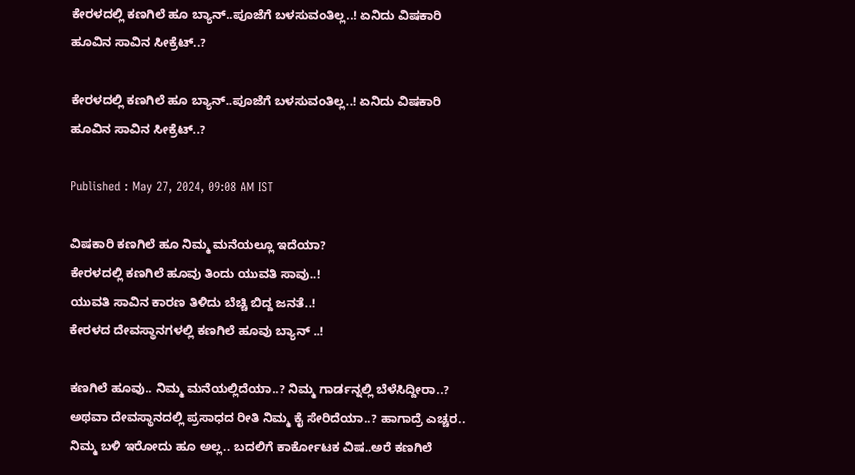ಕೇರಳದಲ್ಲಿ ಕಣಗಿಲೆ ಹೂ ಬ್ಯಾನ್..ಪೂಜೆಗೆ ಬಳಸುವಂತಿಲ್ಲ..! ಏನಿದು ವಿಷಕಾರಿ ಹೂವಿನ ಸಾವಿನ ಸೀಕ್ರೆಟ್..?

ಕೇರಳದಲ್ಲಿ ಕಣಗಿಲೆ ಹೂ ಬ್ಯಾನ್..ಪೂಜೆಗೆ ಬಳಸುವಂತಿಲ್ಲ..! ಏನಿದು ವಿಷಕಾರಿ ಹೂವಿನ ಸಾವಿನ ಸೀಕ್ರೆಟ್..?

Published : May 27, 2024, 09:08 AM IST

ವಿಷಕಾರಿ ಕಣಗಿಲೆ ಹೂ ನಿಮ್ಮ ಮನೆಯಲ್ಲೂ ಇದೆಯಾ?
ಕೇರಳದಲ್ಲಿ ಕಣಗಿಲೆ ಹೂವು ತಿಂದು ಯುವತಿ ಸಾವು..!
ಯುವತಿ ಸಾವಿನ ಕಾರಣ ತಿಳಿದು ಬೆಚ್ಚಿ ಬಿದ್ದ ಜನತೆ..!
ಕೇರಳದ ದೇವಸ್ಥಾನಗಳಲ್ಲಿ ಕಣಗಿಲೆ ಹೂವು ಬ್ಯಾನ್ ..!

ಕಣಗಿಲೆ ಹೂವು.. ನಿಮ್ಮ ಮನೆಯಲ್ಲಿದೆಯಾ..? ನಿಮ್ಮ ಗಾರ್ಡನ್ನಲ್ಲಿ ಬೆಳೆಸಿದ್ದೀರಾ..? ಅಥವಾ ದೇವಸ್ಥಾನದಲ್ಲಿ ಪ್ರಸಾಧದ ರೀತಿ ನಿಮ್ಮ ಕೈ ಸೇರಿದೆಯಾ..? ಹಾಗಾದ್ರೆ ಎಚ್ಚರ.. ನಿಮ್ಮ ಬಳಿ ಇರೋದು ಹೂ ಅಲ್ಲ.. ಬದಲಿಗೆ ಕಾರ್ಕೋಟಕ ವಿಷ..ಅರೆ ಕಣಗಿಲೆ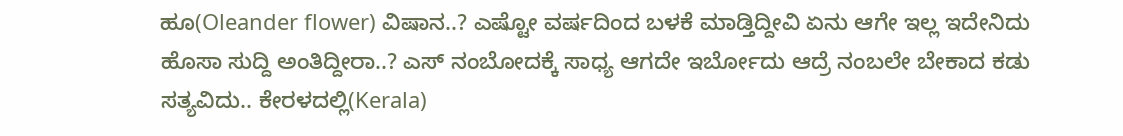ಹೂ(Oleander flower) ವಿಷಾನ..? ಎಷ್ಟೋ ವರ್ಷದಿಂದ ಬಳಕೆ ಮಾಡ್ತಿದ್ದೀವಿ ಏನು ಆಗೇ ಇಲ್ಲ ಇದೇನಿದು ಹೊಸಾ ಸುದ್ದಿ ಅಂತಿದ್ದೀರಾ..? ಎಸ್ ನಂಬೋದಕ್ಕೆ ಸಾಧ್ಯ ಆಗದೇ ಇರ್ಬೋದು ಆದ್ರೆ ನಂಬಲೇ ಬೇಕಾದ ಕಡು ಸತ್ಯವಿದು.. ಕೇರಳದಲ್ಲಿ(Kerala)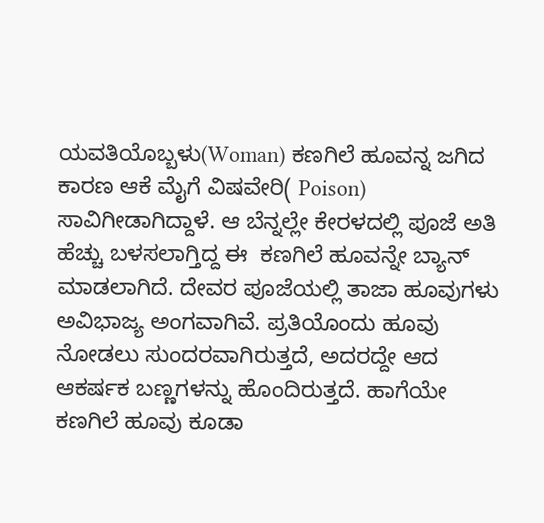ಯವತಿಯೊಬ್ಬಳು(Woman) ಕಣಗಿಲೆ ಹೂವನ್ನ ಜಗಿದ ಕಾರಣ ಆಕೆ ಮೈಗೆ ವಿಷವೇರಿ( Poison) ಸಾವಿಗೀಡಾಗಿದ್ದಾಳೆ. ಆ ಬೆನ್ನಲ್ಲೇ ಕೇರಳದಲ್ಲಿ ಪೂಜೆ ಅತಿ ಹೆಚ್ಚು ಬಳಸಲಾಗ್ತಿದ್ದ ಈ  ಕಣಗಿಲೆ ಹೂವನ್ನೇ ಬ್ಯಾನ್ ಮಾಡಲಾಗಿದೆ. ದೇವರ ಪೂಜೆಯಲ್ಲಿ ತಾಜಾ ಹೂವುಗಳು ಅವಿಭಾಜ್ಯ ಅಂಗವಾಗಿವೆ. ಪ್ರತಿಯೊಂದು ಹೂವು ನೋಡಲು ಸುಂದರವಾಗಿರುತ್ತದೆ, ಅದರದ್ದೇ ಆದ ಆಕರ್ಷಕ ಬಣ್ಣಗಳನ್ನು ಹೊಂದಿರುತ್ತದೆ. ಹಾಗೆಯೇ ಕಣಗಿಲೆ ಹೂವು ಕೂಡಾ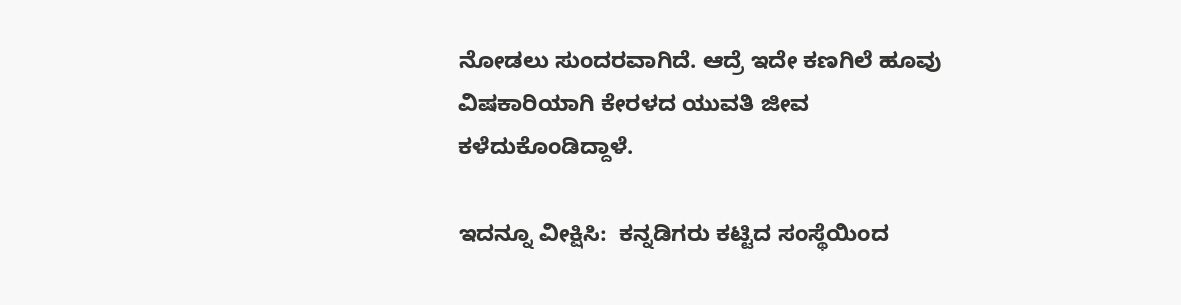ನೋಡಲು ಸುಂದರವಾಗಿದೆ. ಆದ್ರೆ ಇದೇ ಕಣಗಿಲೆ ಹೂವು ವಿಷಕಾರಿಯಾಗಿ ಕೇರಳದ ಯುವತಿ ಜೀವ ಕಳೆದುಕೊಂಡಿದ್ದಾಳೆ.

ಇದನ್ನೂ ವೀಕ್ಷಿಸಿ:  ಕನ್ನಡಿಗರು ಕಟ್ಟಿದ ಸಂಸ್ಥೆಯಿಂದ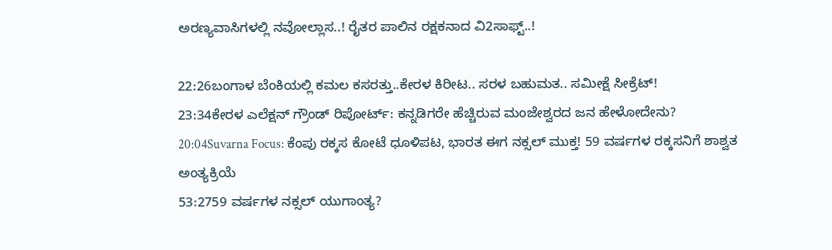ಅರಣ್ಯವಾಸಿಗಳಲ್ಲಿ ನವೋಲ್ಲಾಸ..! ರೈತರ ಪಾಲಿನ ರಕ್ಷಕನಾದ ವಿ2ಸಾಫ್ಟ್..!

22:26ಬಂಗಾಳ ಬೆಂಕಿಯಲ್ಲಿ ಕಮಲ ಕಸರತ್ತು..ಕೇರಳ ಕಿರೀಟ.. ಸರಳ ಬಹುಮತ.. ಸಮೀಕ್ಷೆ ಸೀಕ್ರೆಟ್!
23:34ಕೇರಳ ಎಲೆಕ್ಷನ್ ಗ್ರೌಂಡ್ ರಿಪೋರ್ಟ್: ಕನ್ನಡಿಗರೇ ಹೆಚ್ಚಿರುವ ಮಂಜೇಶ್ವರದ ಜನ ಹೇಳೋದೇನು?
20:04Suvarna Focus: ಕೆಂಪು ರಕ್ಕಸ ಕೋಟೆ ಧೂಳಿಪಟ, ಭಾರತ ಈಗ ನಕ್ಸಲ್ ಮುಕ್ತ! 59 ವರ್ಷಗಳ ರಕ್ಕಸನಿಗೆ ಶಾಶ್ವತ ಅಂತ್ಯಕ್ರಿಯೆ
53:2759 ವರ್ಷಗಳ ನಕ್ಸಲ್ ಯುಗಾಂತ್ಯ?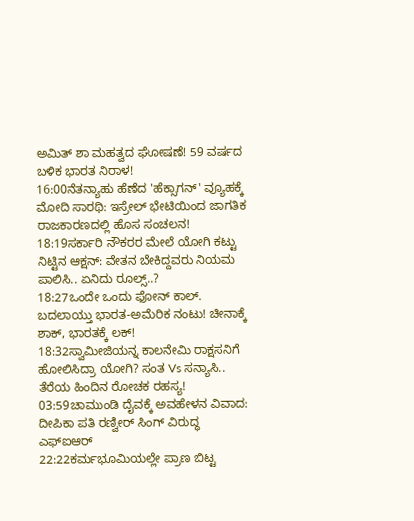ಅಮಿತ್ ಶಾ ಮಹತ್ವದ ಘೋಷಣೆ! 59 ವರ್ಷದ ಬಳಿಕ ಭಾರತ ನಿರಾಳ!
16:00ನೆತನ್ಯಾಹು ಹೆಣೆದ 'ಹೆಕ್ಸಾಗನ್' ವ್ಯೂಹಕ್ಕೆ ಮೋದಿ ಸಾರಥಿ: ಇಸ್ರೇಲ್ ಭೇಟಿಯಿಂದ ಜಾಗತಿಕ ರಾಜಕಾರಣದಲ್ಲಿ ಹೊಸ ಸಂಚಲನ!
18:19ಸರ್ಕಾರಿ ನೌಕರರ ಮೇಲೆ ಯೋಗಿ ಕಟ್ಟು ನಿಟ್ಟಿನ ಆಕ್ಷನ್: ವೇತನ ಬೇಕಿದ್ದವರು ನಿಯಮ ಪಾಲಿಸಿ.. ಏನಿದು ರೂಲ್ಸ್..?
18:27ಒಂದೇ ಒಂದು ಫೋನ್ ಕಾಲ್. ಬದಲಾಯ್ತು ಭಾರತ-ಅಮೆರಿಕ ನಂಟು! ಚೀನಾಕ್ಕೆ ಶಾಕ್, ಭಾರತಕ್ಕೆ ಲಕ್!
18:32ಸ್ವಾಮೀಜಿಯನ್ನ ಕಾಲನೇಮಿ ರಾಕ್ಷಸನಿಗೆ ಹೋಲಿಸಿದ್ರಾ ಯೋಗಿ? ಸಂತ Vs ಸನ್ಯಾಸಿ.. ತೆರೆಯ ಹಿಂದಿನ ರೋಚಕ ರಹಸ್ಯ!
03:59ಚಾಮುಂಡಿ ದೈವಕ್ಕೆ ಅವಹೇಳನ ವಿವಾದ: ದೀಪಿಕಾ ಪತಿ ರಣ್ವೀರ್ ಸಿಂಗ್ ವಿರುದ್ಧ ಎಫ್‌ಐಆರ್
22:22ಕರ್ಮಭೂಮಿಯಲ್ಲೇ ಪ್ರಾಣ ಬಿಟ್ಟ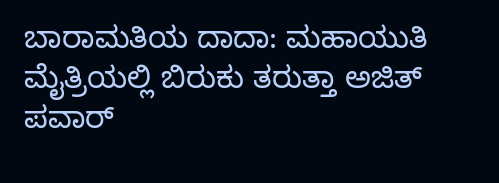ಬಾರಾಮತಿಯ ದಾದಾ: ಮಹಾಯುತಿ ಮೈತ್ರಿಯಲ್ಲಿ ಬಿರುಕು ತರುತ್ತಾ ಅಜಿತ್ ಪವಾರ್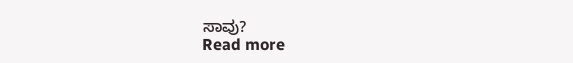ಸಾವು?
Read more